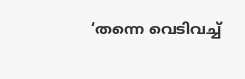‘തന്നെ വെടിവച്ച്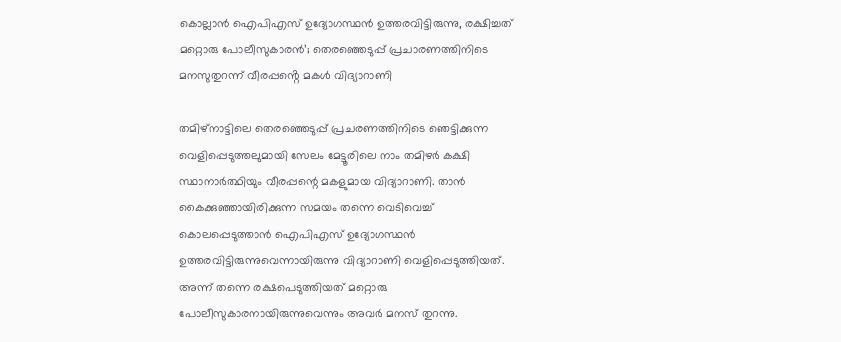കൊല്ലാൻ ഐപിഎസ് ഉദ്യോഗസ്ഥൻ ഉത്തരവിട്ടിരുന്നു, രക്ഷിച്ചത് മറ്റൊരു പോലീസുകാരൻ’; തെരഞ്ഞെടുപ്പ് പ്രചാരണത്തിനിടെ മനസുതുറന്ന് വീരപ്പൻ്റെ മകൾ വിദ്യാറാണി

തമിഴ്‍നാട്ടിലെ തെരഞ്ഞെടുപ്പ് പ്രചരണത്തിനിടെ ഞെട്ടിക്കുന്ന വെളിപ്പെടുത്തലുമായി സേലം മേട്ടൂരിലെ നാം തമിഴർ കക്ഷി സ്ഥാനാർത്ഥിയും വീരപ്പന്റെ മകളുമായ വിദ്യാറാണി. താൻ കൈക്കുഞ്ഞായിരിക്കുന്ന സമയം തന്നെ വെടിവെച്ച് കൊലപ്പെടുത്താൻ ഐപിഎസ് ഉദ്യോഗസ്ഥൻ ഉത്തരവിട്ടിരുന്നുവെന്നായിരുന്നു വിദ്യാറാണി വെളിപ്പെടുത്തിയത്. അന്ന് തന്നെ രക്ഷപെടുത്തിയത് മറ്റൊരു പോലീസുകാരനായിരുന്നുവെന്നും അവർ മനസ് തുറന്നു.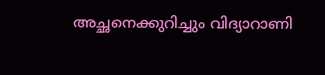അച്ഛനെക്കുറിച്ചും വിദ്യാറാണി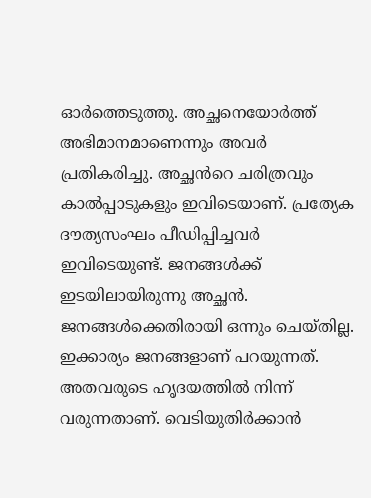ഓർത്തെടുത്തു. അച്ഛനെയോർത്ത് അഭിമാനമാണെന്നും അവർ പ്രതികരിച്ചു. അച്ഛൻറെ ചരിത്രവും കാൽപ്പാടുകളും ഇവിടെയാണ്. പ്രത്യേക ദൗത്യസംഘം പീഡിപ്പിച്ചവർ ഇവിടെയുണ്ട്. ജനങ്ങൾക്ക് ഇടയിലായിരുന്നു അച്ഛൻ. ജനങ്ങൾക്കെതിരായി ഒന്നും ചെയ്തില്ല. ഇക്കാര്യം ജനങ്ങളാണ് പറയുന്നത്. അതവരുടെ ഹൃദയത്തിൽ നിന്ന് വരുന്നതാണ്. വെടിയുതിർക്കാൻ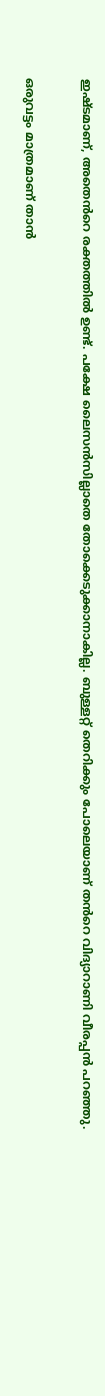ഇഷ്ടമാണ്, അതെൻറെ രക്തത്തിൽ ഉണ്ട്. പക്ഷേ ലൈസൻസില്ലാതെ തോക്കെടുക്കാനാകില്ല. ബുള്ളറ്റ് തെറിക്കും പോലെയാണ് തൻറെ വിദ്യാറാണി വീരപ്പൻ പറഞ്ഞു.

ഒരുവട്ടം മാത്രമാണ് താൻ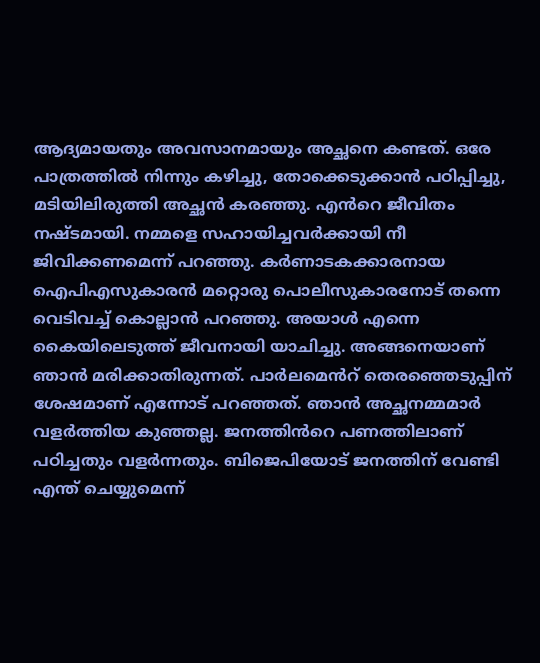ആദ്യമായതും അവസാനമായും അച്ഛനെ കണ്ടത്. ഒരേ പാത്രത്തിൽ നിന്നും കഴിച്ചു, തോക്കെടുക്കാൻ പഠിപ്പിച്ചു, മടിയിലിരുത്തി അച്ഛൻ കരഞ്ഞു. എൻറെ ജീവിതം നഷ്ടമായി. നമ്മളെ സഹായിച്ചവർക്കായി നീ ജിവിക്കണമെന്ന് പറഞ്ഞു. കർണാടകക്കാരനായ ഐപിഎസുകാരൻ മറ്റൊരു പൊലീസുകാരനോട് തന്നെ വെടിവച്ച് കൊല്ലാൻ പറഞ്ഞു. അയാൾ എന്നെ കൈയിലെടുത്ത് ജീവനായി യാചിച്ചു. അങ്ങനെയാണ് ഞാൻ മരിക്കാതിരുന്നത്. പാർലമെൻറ് തെരഞ്ഞെടുപ്പിന് ശേഷമാണ് എന്നോട് പറഞ്ഞത്. ഞാൻ അച്ഛനമ്മമാർ വളർത്തിയ കുഞ്ഞല്ല. ജനത്തിൻറെ പണത്തിലാണ് പഠിച്ചതും വളർന്നതും. ബിജെപിയോട് ജനത്തിന് വേണ്ടി എന്ത് ചെയ്യുമെന്ന്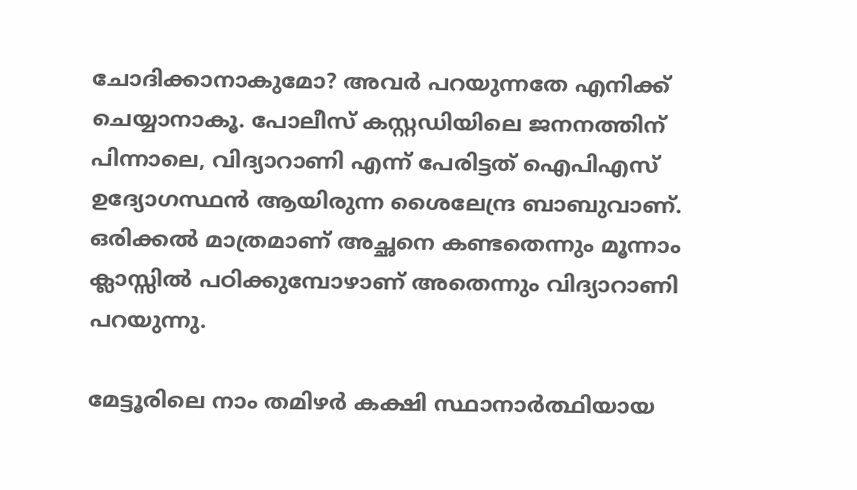ചോദിക്കാനാകുമോ? അവർ പറയുന്നതേ എനിക്ക് ചെയ്യാനാകൂ. പോലീസ് കസ്റ്റഡിയിലെ ജനനത്തിന് പിന്നാലെ, വിദ്യാറാണി എന്ന് പേരിട്ടത് ഐപിഎസ് ഉദ്യോഗസ്ഥൻ ആയിരുന്ന ശൈലേന്ദ്ര ബാബുവാണ്. ഒരിക്കൽ മാത്രമാണ് അച്ഛനെ കണ്ടതെന്നും മൂന്നാം ക്ലാസ്സിൽ പഠിക്കുമ്പോഴാണ് അതെന്നും വിദ്യാറാണി പറയുന്നു.

മേട്ടൂരിലെ നാം തമിഴർ കക്ഷി സ്ഥാനാർത്ഥിയായ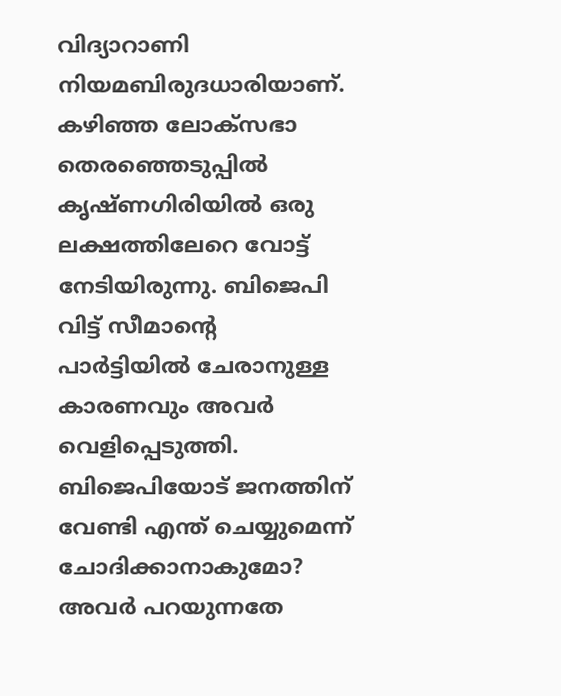വിദ്യാറാണി നിയമബിരുദധാരിയാണ്. കഴിഞ്ഞ ലോക്സഭാ തെരഞ്ഞെടുപ്പിൽ കൃഷ്ണഗിരിയിൽ ഒരു ലക്ഷത്തിലേറെ വോട്ട് നേടിയിരുന്നു. ബിജെപി വിട്ട് സീമാൻ്റെ പാർട്ടിയിൽ ചേരാനുള്ള കാരണവും അവർ വെളിപ്പെടുത്തി. ബിജെപിയോട് ജനത്തിന് വേണ്ടി എന്ത് ചെയ്യുമെന്ന് ചോദിക്കാനാകുമോ? അവർ പറയുന്നതേ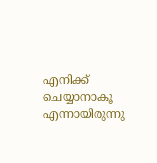എനിക്ക് ചെയ്യാനാകൂ എന്നായിരുന്നു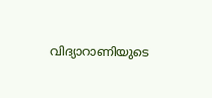വിദ്യാറാണിയുടെ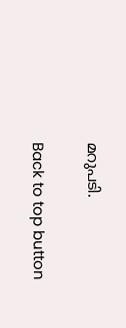മറുപടി.

Back to top button